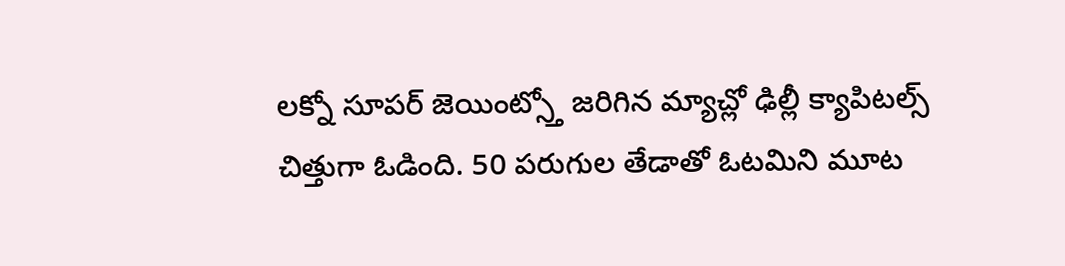లక్నో సూపర్ జెయింట్స్తో జరిగిన మ్యాచ్లో ఢిల్లీ క్యాపిటల్స్ చిత్తుగా ఓడింది. 50 పరుగుల తేడాతో ఓటమిని మూట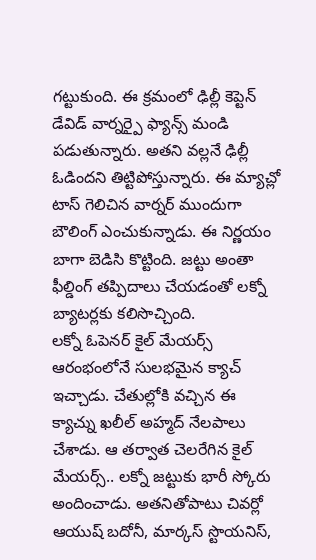గట్టుకుంది. ఈ క్రమంలో ఢిల్లీ కెప్టెన్ డేవిడ్ వార్నర్పై ఫ్యాన్స్ మండి పడుతున్నారు. అతని వల్లనే ఢిల్లీ ఓడిందని తిట్టిపోస్తున్నారు. ఈ మ్యాచ్లో టాస్ గెలిచిన వార్నర్ ముందుగా బౌలింగ్ ఎంచుకున్నాడు. ఈ నిర్ణయం బాగా బెడిసి కొట్టింది. జట్టు అంతా ఫీల్డింగ్ తప్పిదాలు చేయడంతో లక్నో బ్యాటర్లకు కలిసొచ్చింది.
లక్నో ఓపెనర్ కైల్ మేయర్స్ ఆరంభంలోనే సులభమైన క్యాచ్ ఇచ్చాడు. చేతుల్లోకి వచ్చిన ఈ క్యాచ్ను ఖలీల్ అహ్మద్ నేలపాలు చేశాడు. ఆ తర్వాత చెలరేగిన కైల్ మేయర్స్.. లక్నో జట్టుకు భారీ స్కోరు అందించాడు. అతనితోపాటు చివర్లో ఆయుష్ బదోనీ, మార్కస్ స్టొయనిస్,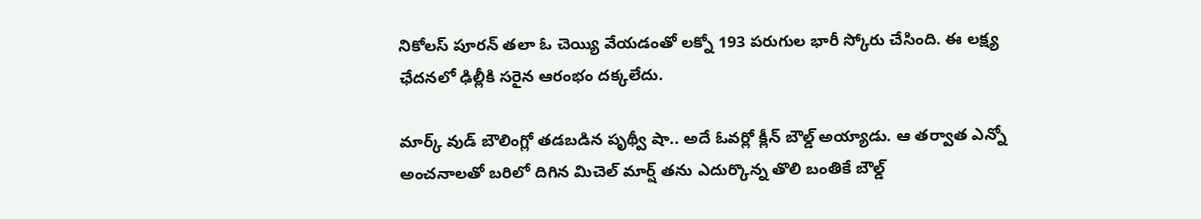నికోలస్ పూరన్ తలా ఓ చెయ్యి వేయడంతో లక్నో 193 పరుగుల భారీ స్కోరు చేసింది. ఈ లక్ష్య ఛేదనలో ఢిల్లీకి సరైన ఆరంభం దక్కలేదు.

మార్క్ వుడ్ బౌలింగ్లో తడబడిన పృథ్వీ షా.. అదే ఓవర్లో క్లీన్ బౌల్డ్ అయ్యాడు. ఆ తర్వాత ఎన్నో అంచనాలతో బరిలో దిగిన మిచెల్ మార్ష్ తను ఎదుర్కొన్న తొలి బంతికే బౌల్డ్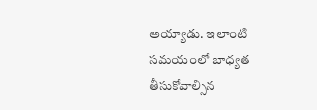అయ్యాడు. ఇలాంటి సమయంలో బాధ్యత తీసుకోవాల్సిన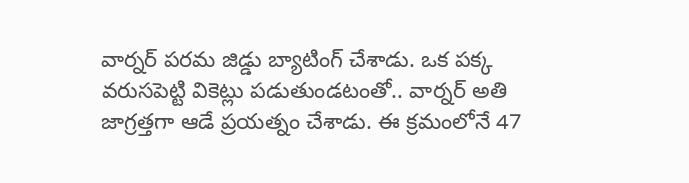వార్నర్ పరమ జిడ్డు బ్యాటింగ్ చేశాడు. ఒక పక్క వరుసపెట్టి వికెట్లు పడుతుండటంతో.. వార్నర్ అతి జాగ్రత్తగా ఆడే ప్రయత్నం చేశాడు. ఈ క్రమంలోనే 47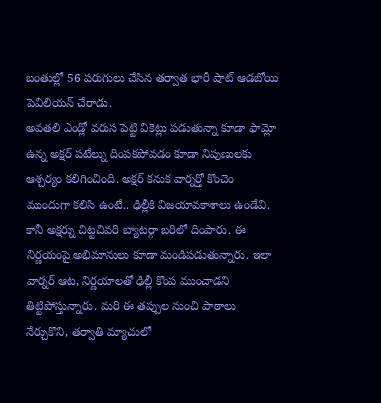బంతుల్లో 56 పరుగులు చేసిన తర్వాత భారీ షాట్ ఆడబోయి పెవిలియన్ చేరాడు.
అవతలి ఎండ్లో వరుస పెట్టి వికెట్లు పడుతున్నా కూడా ఫామ్లో ఉన్న అక్షర్ పటేల్ను దింపకపోవడం కూడా నిపుణులకు ఆశ్చర్యం కలిగించింది. అక్షర్ కనుక వార్నర్తో కొంచెం ముందుగా కలిసి ఉంటే.. ఢిల్లీకి విజయావకాశాలు ఉండేవి. కానీ అక్షర్ను చిట్టచివరి బ్యాటర్గా బరిలో దింపారు. ఈ నిర్ణయంపై అభిమానులు కూడా మండిపడుతున్నారు. ఇలా వార్నర్ ఆట, నిర్ణయాలతో ఢిల్లీ కొంప ముంచాడని తిట్టిపోస్తున్నారు. మరి ఈ తప్పుల నుంచి పాఠాలు నేర్చుకొని, తర్వాతి మ్యాచులో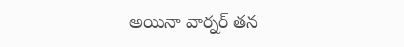అయినా వార్నర్ తన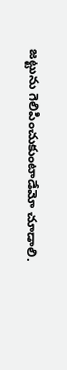జట్టును గెలిపించుకుంటాడేమో చూడాలి.